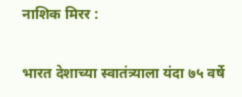नाशिक मिरर :

भारत देशाच्या स्वातंत्र्याला यंदा ७५ वर्षे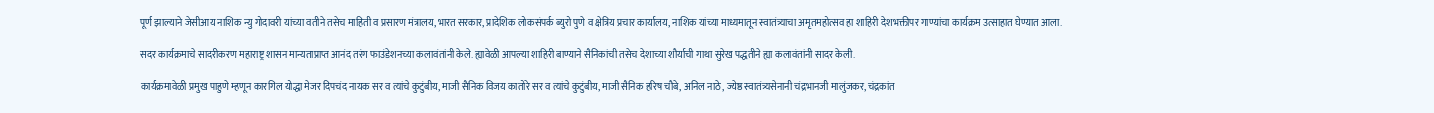पूर्ण झाल्याने जेसीआय नाशिक न्यु गोदावरी यांच्या वतीने तसेच माहिती व प्रसारण मंत्रालय, भारत सरकार, प्रादेशिक लोकसंपर्क ब्युरो पुणे व क्षेत्रिय प्रचार कार्यालय, नाशिक यांच्या माध्यमातून स्वातंत्र्याचा अमृतमहोत्सव हा शाहिरी देशभक्तीपर गाण्यांचा कार्यक्रम उत्साहात घेण्यात आला.

सदर कार्यक्रमाचे सादरीकरण महाराष्ट्र शासन मान्यताप्राप्त आनंद तरंग फाउंडेशनच्या कलावंतांनी केले. ह्यावेळी आपल्या शाहिरी बाण्याने सैनिकांची तसेच देशाच्या शौर्याची गाथा सुरेख पद्धतीने ह्या कलावंतांनी सादर केली.

कार्यक्रमावेळी प्रमुख पाहुणे म्हणून कारगिल योद्धा मेजर दिपचंद नायक सर व त्यांचे कुटुंबीय, माजी सैनिक विजय कातोरे सर व त्यांचे कुटुंबीय, माजी सैनिक हरिष चौबे, अनिल नाठे, ज्येष्ठ स्वातंत्र्यसेनानी चंद्रभानजी मालुंजकर, चंद्रकांत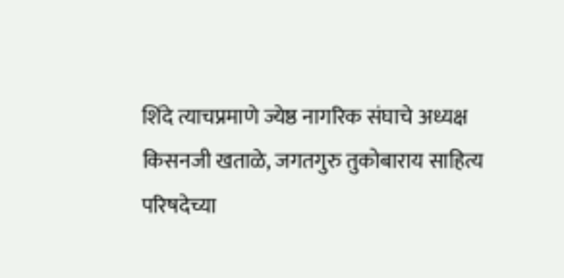शिंदे त्याचप्रमाणे ज्येष्ठ नागरिक संघाचे अध्यक्ष किसनजी खताळे, जगतगुरु तुकोबाराय साहित्य परिषदेच्या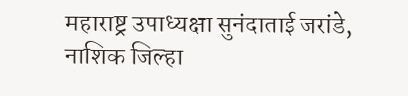महाराष्ट्र उपाध्यक्षा सुनंदाताई जरांडे, नाशिक जिल्हा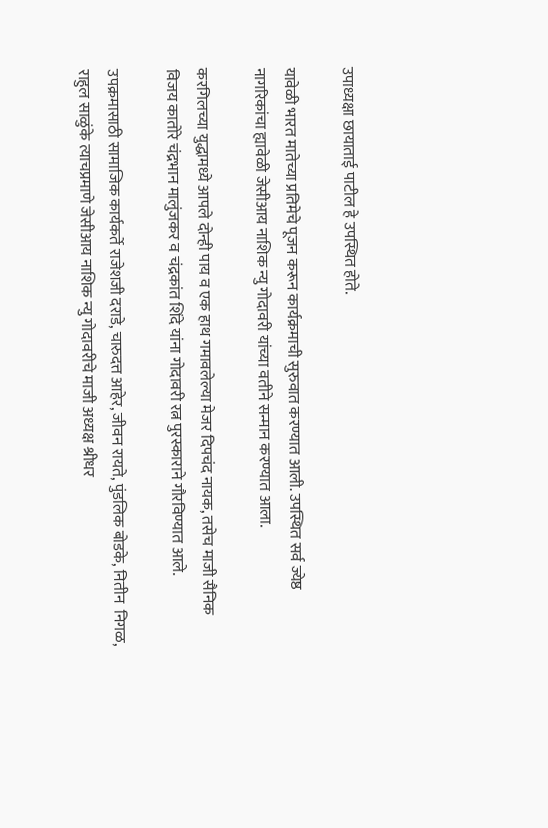उपाध्यक्षा छायाताई पाटील हे उपस्थित होते.

यावेळी भारत मातेच्या प्रतिमेचे पूजन करून कार्यक्रमाची सुरुवात करण्यात आली. उपस्थित सर्व ज्येष्ठ नागरिकांचा ह्यावेळी जेसीआय नाशिक न्यु गोदावरी यांच्या वतीने सन्मान करण्यात आला.

करगिलच्या युद्धामध्ये आपले दोन्ही पाय व एक हाथ गमावलेल्या मेजर दिपचंद नायक, तसेच माजी सैनिक विजय कातोरे चंद्रभान मालुंजकर व चंद्रकांत शिंदे यांना गोदावरी रत्न पुरस्काराने गौरविण्यात आले.

उपक्रमासाठी सामाजिक कार्यकर्ते राजेशजी दराडे, चारुदत्त आहेर, जीवन रायते, पुंडलिक बोडके, नितीन  निगळ, राहुल साळुंके त्याचप्रमाणे जेसीआय नाशिक न्यु गोदावरीचे माजी अध्यक्ष श्रीधर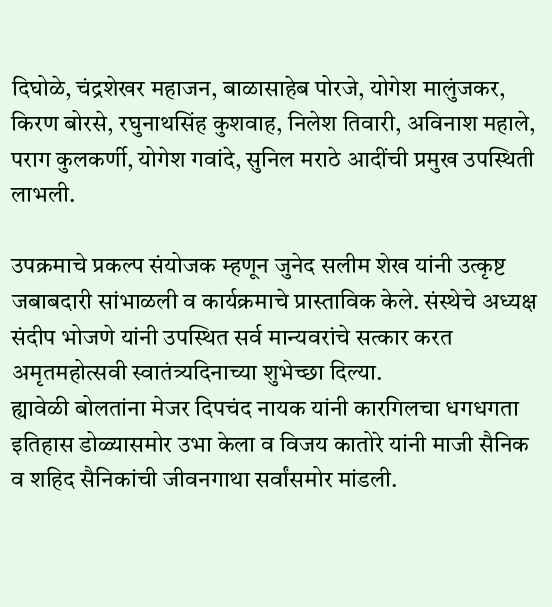दिघोळे, चंद्रशेखर महाजन, बाळासाहेब पोरजे, योगेश मालुंजकर, किरण बोरसे, रघुनाथसिंह कुशवाह, निलेश तिवारी, अविनाश महाले, पराग कुलकर्णी, योगेश गवांदे, सुनिल मराठे आदींची प्रमुख उपस्थिती लाभली.

उपक्रमाचे प्रकल्प संयोजक म्हणून जुनेद सलीम शेख यांनी उत्कृष्ट जबाबदारी सांभाळली व कार्यक्रमाचे प्रास्ताविक केले. संस्थेचे अध्यक्ष संदीप भोजणे यांनी उपस्थित सर्व मान्यवरांचे सत्कार करत अमृतमहोत्सवी स्वातंत्र्यदिनाच्या शुभेच्छा दिल्या.
ह्यावेळी बोलतांना मेजर दिपचंद नायक यांनी कारगिलचा धगधगता इतिहास डोळ्यासमोर उभा केला व विजय कातोरे यांनी माजी सैनिक व शहिद सैनिकांची जीवनगाथा सर्वांसमोर मांडली.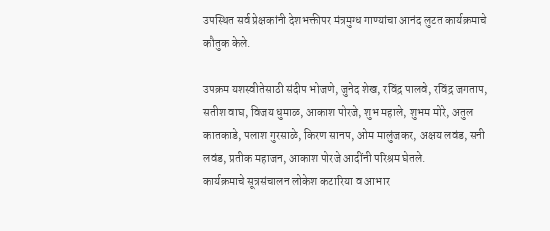उपस्थित सर्व प्रेक्षकांनी देशभक्तीपर मंत्रमुग्ध गाण्यांचा आनंद लुटत कार्यक्रमाचे कौतुक केले.

उपक्रम यशस्वीतेसाठी संदीप भोजणे, जुनेद शेख, रविंद्र पालवे, रविंद्र जगताप, सतीश वाघ, विजय धुमाळ, आकाश पोरजे, शुभ महाले, शुभम मोरे, अतुल कातकाडे, पलाश गुरसाळे, किरण सानप, ओम मालुंजकर, अक्षय लवंड, सनी लवंड, प्रतीक महाजन, आकाश पोरजे आदींनी परिश्रम घेतले.
कार्यक्रमाचे सूत्रसंचालन लोकेश कटारिया व आभार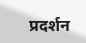प्रदर्शन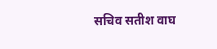सचिव सतीश वाघ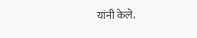यांनी केले.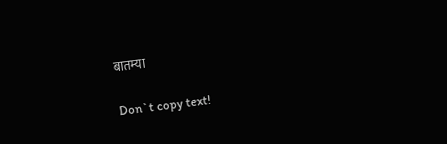बातम्या

Don`t copy text!